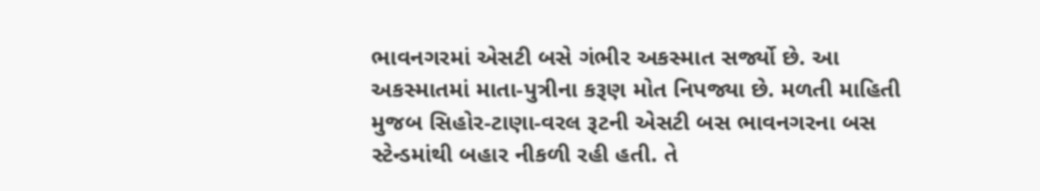ભાવનગરમાં એસટી બસે ગંભીર અકસ્માત સર્જ્યો છે. આ અકસ્માતમાં માતા-પુત્રીના કરૂણ મોત નિપજ્યા છે. મળતી માહિતી મુજબ સિહોર-ટાણા-વરલ રૂટની એસટી બસ ભાવનગરના બસ સ્ટેન્ડમાંથી બહાર નીકળી રહી હતી. તે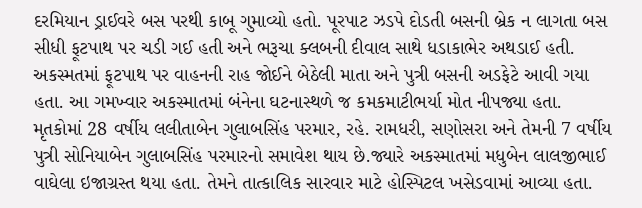દરમિયાન ડ્રાઈવરે બસ પરથી કાબૂ ગુમાવ્યો હતો. પૂરપાટ ઝડપે દોડતી બસની બ્રેક ન લાગતા બસ સીધી ફૂટપાથ પર ચડી ગઈ હતી અને ભરૂચા ક્લબની દીવાલ સાથે ધડાકાભેર અથડાઈ હતી.
અકસ્મતમાં ફૂટપાથ પર વાહનની રાહ જોઈને બેઠેલી માતા અને પુત્રી બસની અડફેટે આવી ગયા હતા. આ ગમખ્વાર અકસ્માતમાં બંનેના ઘટનાસ્થળે જ કમકમાટીભર્યા મોત નીપજ્યા હતા.
મૃતકોમાં 28 વર્ષીય લલીતાબેન ગુલાબસિંહ પરમાર, રહે. રામધરી, સણોસરા અને તેમની 7 વર્ષીય પુત્રી સોનિયાબેન ગુલાબસિંહ પરમારનો સમાવેશ થાય છે.જ્યારે અકસ્માતમાં મધુબેન લાલજીભાઈ વાઘેલા ઇજાગ્રસ્ત થયા હતા. તેમને તાત્કાલિક સારવાર માટે હોસ્પિટલ ખસેડવામાં આવ્યા હતા.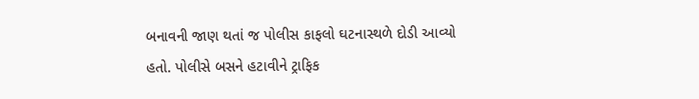બનાવની જાણ થતાં જ પોલીસ કાફલો ઘટનાસ્થળે દોડી આવ્યો હતો. પોલીસે બસને હટાવીને ટ્રાફિક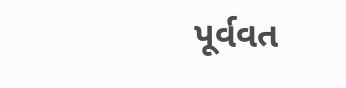પૂર્વવત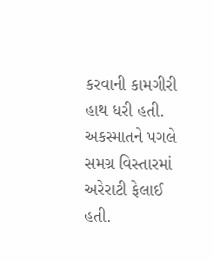કરવાની કામગીરી હાથ ધરી હતી. અકસ્માતને પગલે સમગ્ર વિસ્તારમાં અરેરાટી ફેલાઈ હતી.